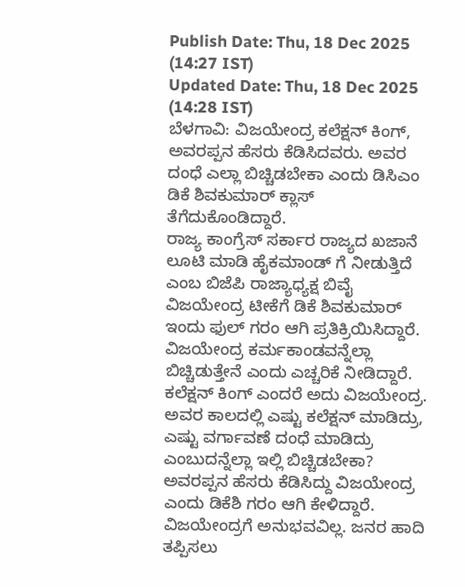Publish Date: Thu, 18 Dec 2025 (14:27 IST)
Updated Date: Thu, 18 Dec 2025 (14:28 IST)
ಬೆಳಗಾವಿ: ವಿಜಯೇಂದ್ರ ಕಲೆಕ್ಷನ್ ಕಿಂಗ್, ಅವರಪ್ಪನ ಹೆಸರು ಕೆಡಿಸಿದವರು. ಅವರ ದಂಧೆ ಎಲ್ಲಾ ಬಿಚ್ಚಿಡಬೇಕಾ ಎಂದು ಡಿಸಿಎಂ ಡಿಕೆ ಶಿವಕುಮಾರ್ ಕ್ಲಾಸ್ ತೆಗೆದುಕೊಂಡಿದ್ದಾರೆ.
ರಾಜ್ಯ ಕಾಂಗ್ರೆಸ್ ಸರ್ಕಾರ ರಾಜ್ಯದ ಖಜಾನೆ ಲೂಟಿ ಮಾಡಿ ಹೈಕಮಾಂಡ್ ಗೆ ನೀಡುತ್ತಿದೆ ಎಂಬ ಬಿಜೆಪಿ ರಾಜ್ಯಾಧ್ಯಕ್ಷ ಬಿವೈ ವಿಜಯೇಂದ್ರ ಟೀಕೆಗೆ ಡಿಕೆ ಶಿವಕುಮಾರ್ ಇಂದು ಫುಲ್ ಗರಂ ಆಗಿ ಪ್ರತಿಕ್ರಿಯಿಸಿದ್ದಾರೆ. ವಿಜಯೇಂದ್ರ ಕರ್ಮಕಾಂಡವನ್ನೆಲ್ಲಾ ಬಿಚ್ಚಿಡುತ್ತೇನೆ ಎಂದು ಎಚ್ಚರಿಕೆ ನೀಡಿದ್ದಾರೆ.
ಕಲೆಕ್ಷನ್ ಕಿಂಗ್ ಎಂದರೆ ಅದು ವಿಜಯೇಂದ್ರ. ಅವರ ಕಾಲದಲ್ಲಿ ಎಷ್ಟು ಕಲೆಕ್ಷನ್ ಮಾಡಿದ್ರು, ಎಷ್ಟು ವರ್ಗಾವಣೆ ದಂಧೆ ಮಾಡಿದ್ರು ಎಂಬುದನ್ನೆಲ್ಲಾ ಇಲ್ಲಿ ಬಿಚ್ಚಿಡಬೇಕಾ? ಅವರಪ್ಪನ ಹೆಸರು ಕೆಡಿಸಿದ್ದು ವಿಜಯೇಂದ್ರ ಎಂದು ಡಿಕೆಶಿ ಗರಂ ಆಗಿ ಕೇಳಿದ್ದಾರೆ.
ವಿಜಯೇಂದ್ರಗೆ ಅನುಭವವಿಲ್ಲ. ಜನರ ಹಾದಿ ತಪ್ಪಿಸಲು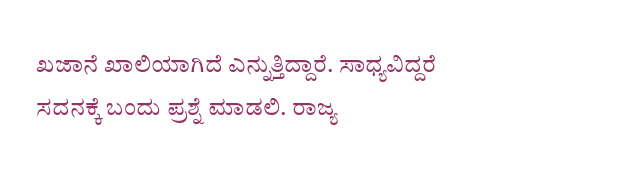ಖಜಾನೆ ಖಾಲಿಯಾಗಿದೆ ಎನ್ನುತ್ತಿದ್ದಾರೆ. ಸಾಧ್ಯವಿದ್ದರೆ ಸದನಕ್ಕೆ ಬಂದು ಪ್ರಶ್ನೆ ಮಾಡಲಿ. ರಾಜ್ಯ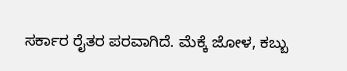ಸರ್ಕಾರ ರೈತರ ಪರವಾಗಿದೆ. ಮೆಕ್ಕೆ ಜೋಳ, ಕಬ್ಬು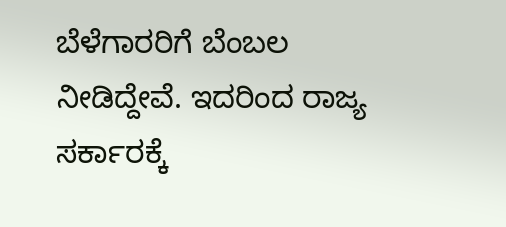ಬೆಳೆಗಾರರಿಗೆ ಬೆಂಬಲ ನೀಡಿದ್ದೇವೆ. ಇದರಿಂದ ರಾಜ್ಯ ಸರ್ಕಾರಕ್ಕೆ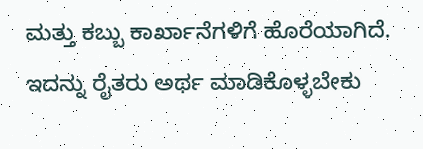ಮತ್ತು ಕಬ್ಬು ಕಾರ್ಖಾನೆಗಳಿಗೆ ಹೊರೆಯಾಗಿದೆ. ಇದನ್ನು ರೈತರು ಅರ್ಥ ಮಾಡಿಕೊಳ್ಳಬೇಕು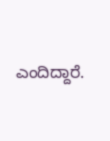ಎಂದಿದ್ದಾರೆ.